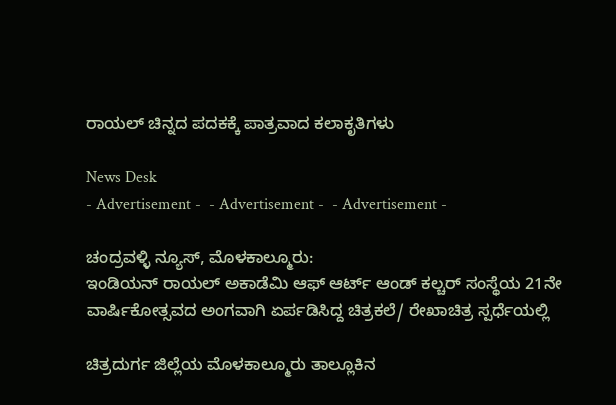ರಾಯಲ್ ಚಿನ್ನದ ಪದಕಕ್ಕೆ ಪಾತ್ರವಾದ ಕಲಾಕೃತಿಗಳು

News Desk
- Advertisement -  - Advertisement -  - Advertisement -

ಚಂದ್ರವಳ್ಳಿ ನ್ಯೂಸ್, ಮೊಳಕಾಲ್ಮೂರು:
ಇಂಡಿಯನ್ ರಾಯಲ್ ಅಕಾಡೆಮಿ ಆಫ್ ಆರ್ಟ್ ಆಂಡ್ ಕಲ್ಚರ್ ಸಂಸ್ಥೆಯ 21ನೇ ವಾರ್ಷಿಕೋತ್ಸವದ ಅಂಗವಾಗಿ ಏರ್ಪಡಿಸಿದ್ದ ಚಿತ್ರಕಲೆ/ ರೇಖಾಚಿತ್ರ ಸ್ಪರ್ಧೆಯಲ್ಲಿ

ಚಿತ್ರದುರ್ಗ ಜಿಲ್ಲೆಯ ಮೊಳಕಾಲ್ಮೂರು ತಾಲ್ಲೂಕಿನ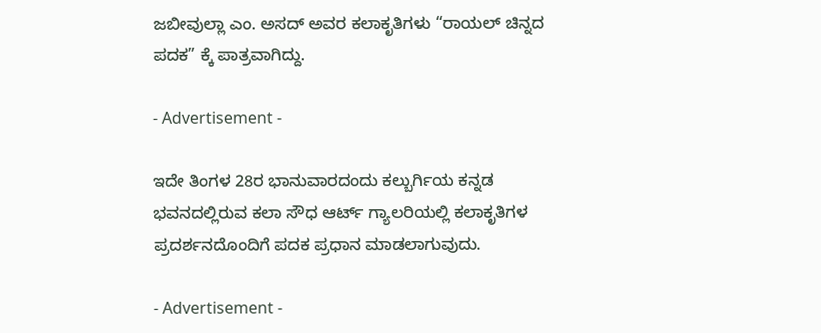ಜಬೀವುಲ್ಲಾ ಎಂ. ಅಸದ್ ಅವರ ಕಲಾಕೃತಿಗಳು “ರಾಯಲ್ ಚಿನ್ನದ ಪದಕ” ಕ್ಕೆ ಪಾತ್ರವಾಗಿದ್ದು.

- Advertisement -

ಇದೇ ತಿಂಗಳ 28ರ ಭಾನುವಾರದಂದು ಕಲ್ಬುರ್ಗಿಯ ಕನ್ನಡ ಭವನದಲ್ಲಿರುವ ಕಲಾ ಸೌಧ ಆರ್ಟ್ ಗ್ಯಾಲರಿಯಲ್ಲಿ ಕಲಾಕೃತಿಗಳ ಪ್ರದರ್ಶನದೊಂದಿಗೆ ಪದಕ ಪ್ರಧಾನ ಮಾಡಲಾಗುವುದು.

- Advertisement -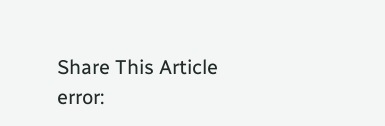Share This Article
error: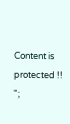Content is protected !!
";